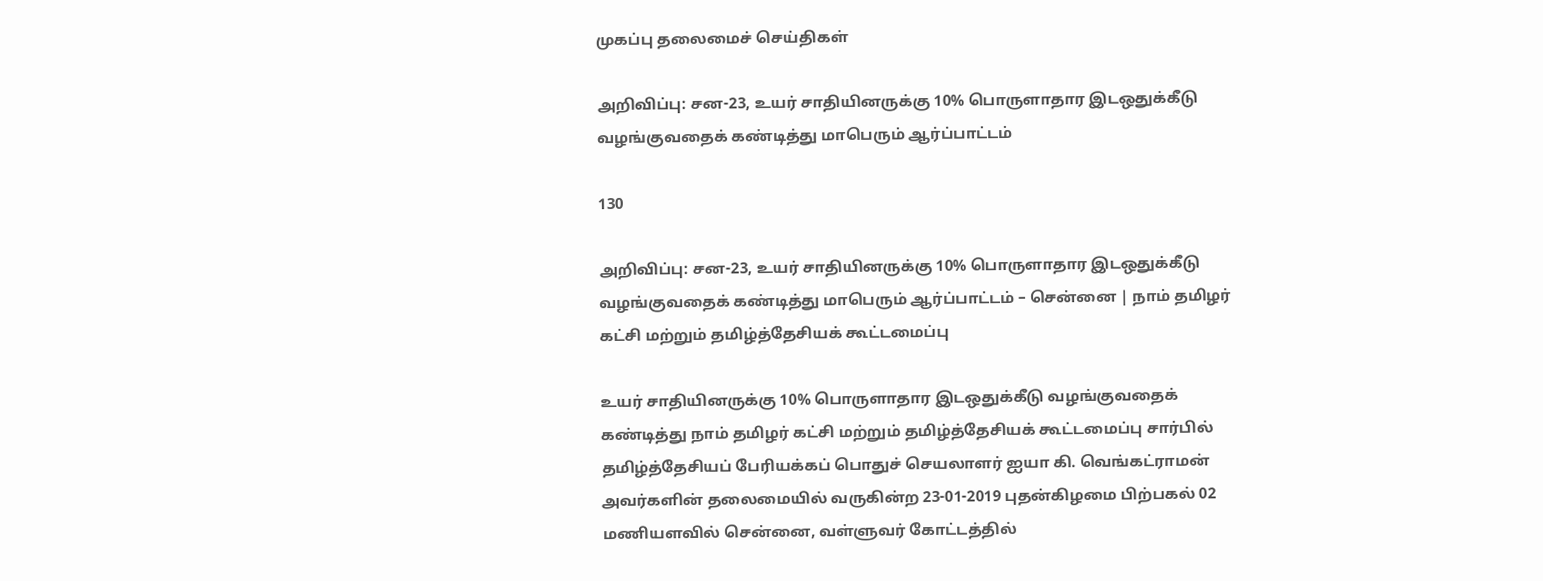முகப்பு தலைமைச் செய்திகள்

அறிவிப்பு: சன-23, உயர் சாதியினருக்கு 10% பொருளாதார இடஒதுக்கீடு வழங்குவதைக் கண்டித்து மாபெரும் ஆர்ப்பாட்டம்

130

அறிவிப்பு: சன-23, உயர் சாதியினருக்கு 10% பொருளாதார இடஒதுக்கீடு வழங்குவதைக் கண்டித்து மாபெரும் ஆர்ப்பாட்டம் – சென்னை | நாம் தமிழர் கட்சி மற்றும் தமிழ்த்தேசியக் கூட்டமைப்பு

உயர் சாதியினருக்கு 10% பொருளாதார இடஒதுக்கீடு வழங்குவதைக் கண்டித்து நாம் தமிழர் கட்சி மற்றும் தமிழ்த்தேசியக் கூட்டமைப்பு சார்பில் தமிழ்த்தேசியப் பேரியக்கப் பொதுச் செயலாளர் ஐயா கி. வெங்கட்ராமன் அவர்களின் தலைமையில் வருகின்ற 23-01-2019 புதன்கிழமை பிற்பகல் 02 மணியளவில் சென்னை, வள்ளுவர் கோட்டத்தில்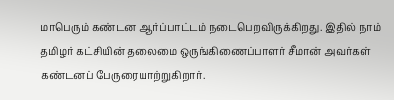மாபெரும் கண்டன ஆர்ப்பாட்டம் நடைபெறவிருக்கிறது. இதில் நாம் தமிழர் கட்சியின் தலைமை ஒருங்கிணைப்பாளர் சீமான் அவர்கள் கண்டனப் பேருரையாற்றுகிறார்.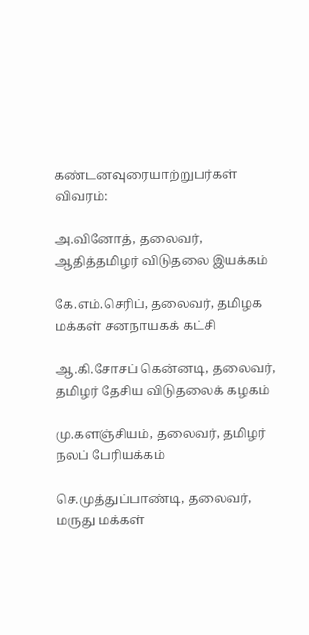கண்டனவுரையாற்றுபர்கள் விவரம்:

அ.வினோத், தலைவர், ஆதித்தமிழர் விடுதலை இயக்கம்

கே.எம்.செரிப், தலைவர், தமிழக மக்கள் சனநாயகக் கட்சி

ஆ.கி.சோசப் கென்னடி, தலைவர், தமிழர் தேசிய விடுதலைக் கழகம்

மு.களஞ்சியம், தலைவர், தமிழர் நலப் பேரியக்கம்

செ.முத்துப்பாண்டி, தலைவர், மருது மக்கள்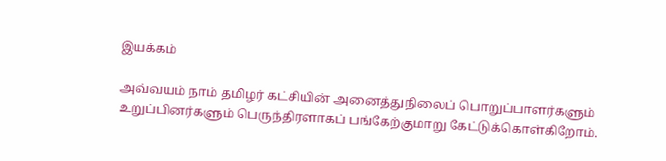இயக்கம்

அவ்வயம் நாம் தமிழர் கட்சியின் அனைத்துநிலைப் பொறுப்பாளர்களும் உறுப்பினர்களும் பெருந்திரளாகப் பங்கேற்குமாறு கேட்டுக்கொள்கிறோம்.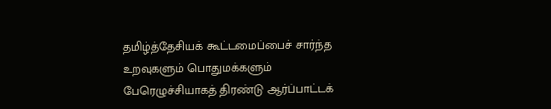தமிழ்த்தேசியக் கூட்டமைப்பைச் சார்ந்த உறவுகளும் பொதுமக்களும் பேரெழுச்சியாகத் திரண்டு ஆர்ப்பாட்டக்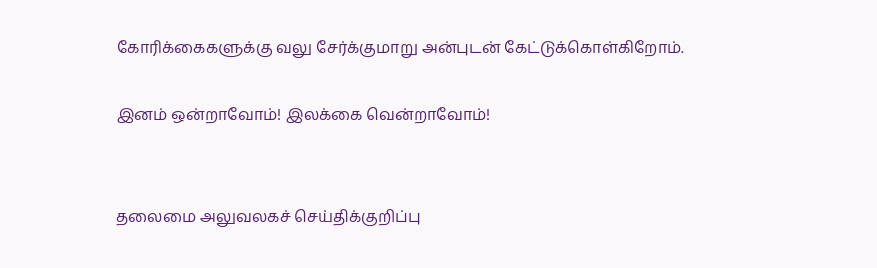கோரிக்கைகளுக்கு வலு சேர்க்குமாறு அன்புடன் கேட்டுக்கொள்கிறோம்.

இனம் ஒன்றாவோம்! இலக்கை வென்றாவோம்!


தலைமை அலுவலகச் செய்திக்குறிப்பு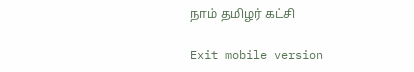நாம் தமிழர் கட்சி

Exit mobile version